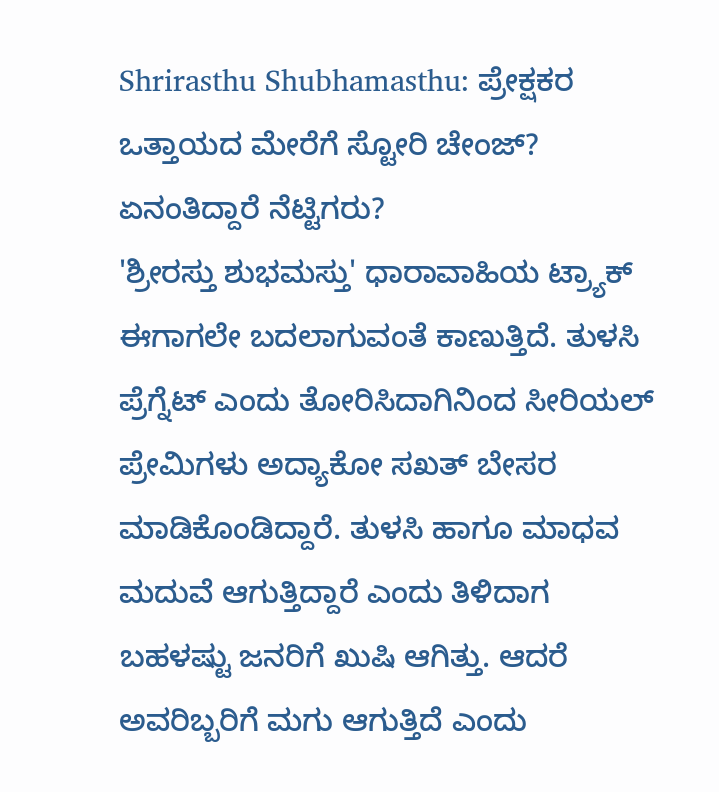Shrirasthu Shubhamasthu: ಪ್ರೇಕ್ಷಕರ ಒತ್ತಾಯದ ಮೇರೆಗೆ ಸ್ಟೋರಿ ಚೇಂಜ್? ಏನಂತಿದ್ದಾರೆ ನೆಟ್ಟಿಗರು?
'ಶ್ರೀರಸ್ತು ಶುಭಮಸ್ತು' ಧಾರಾವಾಹಿಯ ಟ್ರ್ಯಾಕ್ ಈಗಾಗಲೇ ಬದಲಾಗುವಂತೆ ಕಾಣುತ್ತಿದೆ. ತುಳಸಿ ಪ್ರೆಗ್ನೆಟ್ ಎಂದು ತೋರಿಸಿದಾಗಿನಿಂದ ಸೀರಿಯಲ್ ಪ್ರೇಮಿಗಳು ಅದ್ಯಾಕೋ ಸಖತ್ ಬೇಸರ ಮಾಡಿಕೊಂಡಿದ್ದಾರೆ. ತುಳಸಿ ಹಾಗೂ ಮಾಧವ ಮದುವೆ ಆಗುತ್ತಿದ್ದಾರೆ ಎಂದು ತಿಳಿದಾಗ ಬಹಳಷ್ಟು ಜನರಿಗೆ ಖುಷಿ ಆಗಿತ್ತು. ಆದರೆ ಅವರಿಬ್ಬರಿಗೆ ಮಗು ಆಗುತ್ತಿದೆ ಎಂದು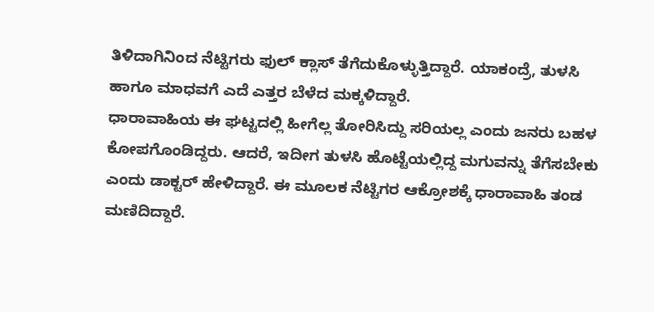ತಿಳಿದಾಗಿನಿಂದ ನೆಟ್ಟಿಗರು ಫುಲ್ ಕ್ಲಾಸ್ ತೆಗೆದುಕೊಳ್ಳುತ್ತಿದ್ದಾರೆ. ಯಾಕಂದ್ರೆ, ತುಳಸಿ ಹಾಗೂ ಮಾಧವಗೆ ಎದೆ ಎತ್ತರ ಬೆಳೆದ ಮಕ್ಕಳಿದ್ದಾರೆ.
ಧಾರಾವಾಹಿಯ ಈ ಘಟ್ಟದಲ್ಲಿ ಹೀಗೆಲ್ಲ ತೋರಿಸಿದ್ದು ಸರಿಯಲ್ಲ ಎಂದು ಜನರು ಬಹಳ ಕೋಪಗೊಂಡಿದ್ದರು. ಆದರೆ, ಇದೀಗ ತುಳಸಿ ಹೊಟ್ಟೆಯಲ್ಲಿದ್ದ ಮಗುವನ್ನು ತೆಗೆಸಬೇಕು ಎಂದು ಡಾಕ್ಟರ್ ಹೇಳಿದ್ದಾರೆ. ಈ ಮೂಲಕ ನೆಟ್ಟಿಗರ ಆಕ್ರೋಶಕ್ಕೆ ಧಾರಾವಾಹಿ ತಂಡ ಮಣಿದಿದ್ದಾರೆ.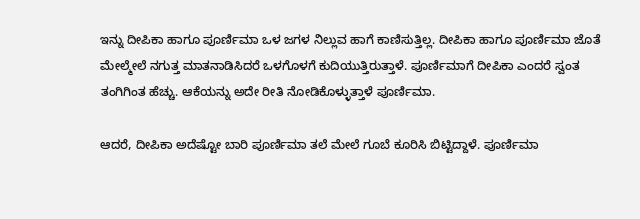ಇನ್ನು ದೀಪಿಕಾ ಹಾಗೂ ಪೂರ್ಣಿಮಾ ಒಳ ಜಗಳ ನಿಲ್ಲುವ ಹಾಗೆ ಕಾಣಿಸುತ್ತಿಲ್ಲ. ದೀಪಿಕಾ ಹಾಗೂ ಪೂರ್ಣಿಮಾ ಜೊತೆ ಮೇಲ್ಮೇಲೆ ನಗುತ್ತ ಮಾತನಾಡಿಸಿದರೆ ಒಳಗೊಳಗೆ ಕುದಿಯುತ್ತಿರುತ್ತಾಳೆ. ಪೂರ್ಣಿಮಾಗೆ ದೀಪಿಕಾ ಎಂದರೆ ಸ್ವಂತ ತಂಗಿಗಿಂತ ಹೆಚ್ಚು. ಆಕೆಯನ್ನು ಅದೇ ರೀತಿ ನೋಡಿಕೊಳ್ಳುತ್ತಾಳೆ ಪೂರ್ಣಿಮಾ.

ಆದರೆ, ದೀಪಿಕಾ ಅದೆಷ್ಟೋ ಬಾರಿ ಪೂರ್ಣಿಮಾ ತಲೆ ಮೇಲೆ ಗೂಬೆ ಕೂರಿಸಿ ಬಿಟ್ಟಿದ್ದಾಳೆ. ಪೂರ್ಣಿಮಾ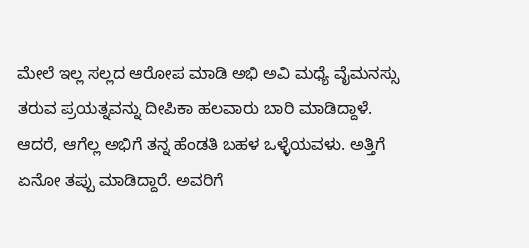ಮೇಲೆ ಇಲ್ಲ ಸಲ್ಲದ ಆರೋಪ ಮಾಡಿ ಅಭಿ ಅವಿ ಮಧ್ಯೆ ವೈಮನಸ್ಸು ತರುವ ಪ್ರಯತ್ನವನ್ನು ದೀಪಿಕಾ ಹಲವಾರು ಬಾರಿ ಮಾಡಿದ್ದಾಳೆ. ಆದರೆ, ಆಗೆಲ್ಲ ಅಭಿಗೆ ತನ್ನ ಹೆಂಡತಿ ಬಹಳ ಒಳ್ಳೆಯವಳು. ಅತ್ತಿಗೆ ಏನೋ ತಪ್ಪು ಮಾಡಿದ್ದಾರೆ. ಅವರಿಗೆ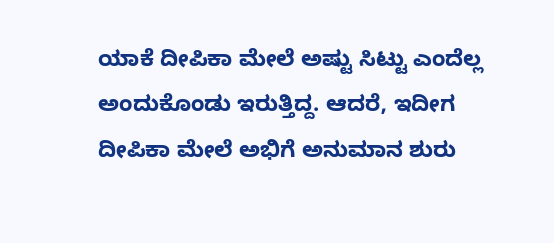ಯಾಕೆ ದೀಪಿಕಾ ಮೇಲೆ ಅಷ್ಟು ಸಿಟ್ಟು ಎಂದೆಲ್ಲ ಅಂದುಕೊಂಡು ಇರುತ್ತಿದ್ದ. ಆದರೆ, ಇದೀಗ ದೀಪಿಕಾ ಮೇಲೆ ಅಭಿಗೆ ಅನುಮಾನ ಶುರು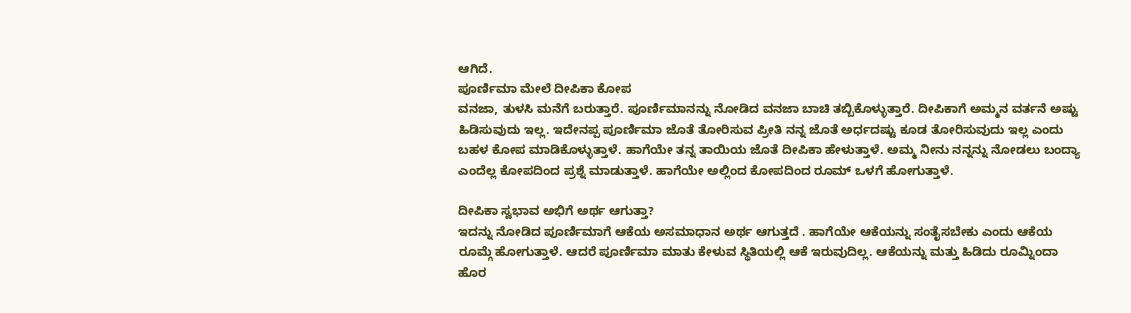ಆಗಿದೆ.
ಪೂರ್ಣಿಮಾ ಮೇಲೆ ದೀಪಿಕಾ ಕೋಪ
ವನಜಾ, ತುಳಸಿ ಮನೆಗೆ ಬರುತ್ತಾರೆ. ಪೂರ್ಣಿಮಾನನ್ನು ನೋಡಿದ ವನಜಾ ಬಾಚಿ ತಬ್ಬಿಕೊಳ್ಳುತ್ತಾರೆ. ದೀಪಿಕಾಗೆ ಅಮ್ಮನ ವರ್ತನೆ ಅಷ್ಟು ಹಿಡಿಸುವುದು ಇಲ್ಲ. ಇದೇನಪ್ಪ ಪೂರ್ಣಿಮಾ ಜೊತೆ ತೋರಿಸುವ ಪ್ರೀತಿ ನನ್ನ ಜೊತೆ ಅರ್ಧದಷ್ಟು ಕೂಡ ತೋರಿಸುವುದು ಇಲ್ಲ ಎಂದು ಬಹಳ ಕೋಪ ಮಾಡಿಕೊಳ್ಳುತ್ತಾಳೆ. ಹಾಗೆಯೇ ತನ್ನ ತಾಯಿಯ ಜೊತೆ ದೀಪಿಕಾ ಹೇಳುತ್ತಾಳೆ. ಅಮ್ಮ ನೀನು ನನ್ನನ್ನು ನೋಡಲು ಬಂದ್ಯಾ ಎಂದೆಲ್ಲ ಕೋಪದಿಂದ ಪ್ರಶ್ನೆ ಮಾಡುತ್ತಾಳೆ. ಹಾಗೆಯೇ ಅಲ್ಲಿಂದ ಕೋಪದಿಂದ ರೂಮ್ ಒಳಗೆ ಹೋಗುತ್ತಾಳೆ.

ದೀಪಿಕಾ ಸ್ವಭಾವ ಅಭಿಗೆ ಅರ್ಥ ಆಗುತ್ತಾ?
ಇದನ್ನು ನೋಡಿದ ಪೂರ್ಣಿಮಾಗೆ ಆಕೆಯ ಅಸಮಾಧಾನ ಅರ್ಥ ಆಗುತ್ತದೆ . ಹಾಗೆಯೇ ಆಕೆಯನ್ನು ಸಂತೈಸಬೇಕು ಎಂದು ಆಕೆಯ ರೂಮ್ಗೆ ಹೋಗುತ್ತಾಳೆ. ಆದರೆ ಪೂರ್ಣಿಮಾ ಮಾತು ಕೇಳುವ ಸ್ಥಿತಿಯಲ್ಲಿ ಆಕೆ ಇರುವುದಿಲ್ಲ. ಆಕೆಯನ್ನು ಮತ್ತು ಹಿಡಿದು ರೂಮ್ನಿಂದಾ ಹೊರ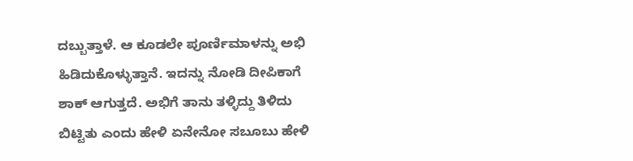ದಬ್ಬುತ್ತಾಳೆ. ಆ ಕೂಡಲೇ ಪೂರ್ಣಿಮಾಳನ್ನು ಅಭಿ ಹಿಡಿದುಕೊಳ್ಳುತ್ತಾನೆ. ಇದನ್ನು ನೋಡಿ ದೀಪಿಕಾಗೆ ಶಾಕ್ ಆಗುತ್ತದೆ. ಅಭಿಗೆ ತಾನು ತಳ್ಳಿದ್ದು ತಿಳಿದು ಬಿಟ್ಟಿತು ಎಂದು ಹೇಳಿ ಏನೇನೋ ಸಬೂಬು ಹೇಳಿ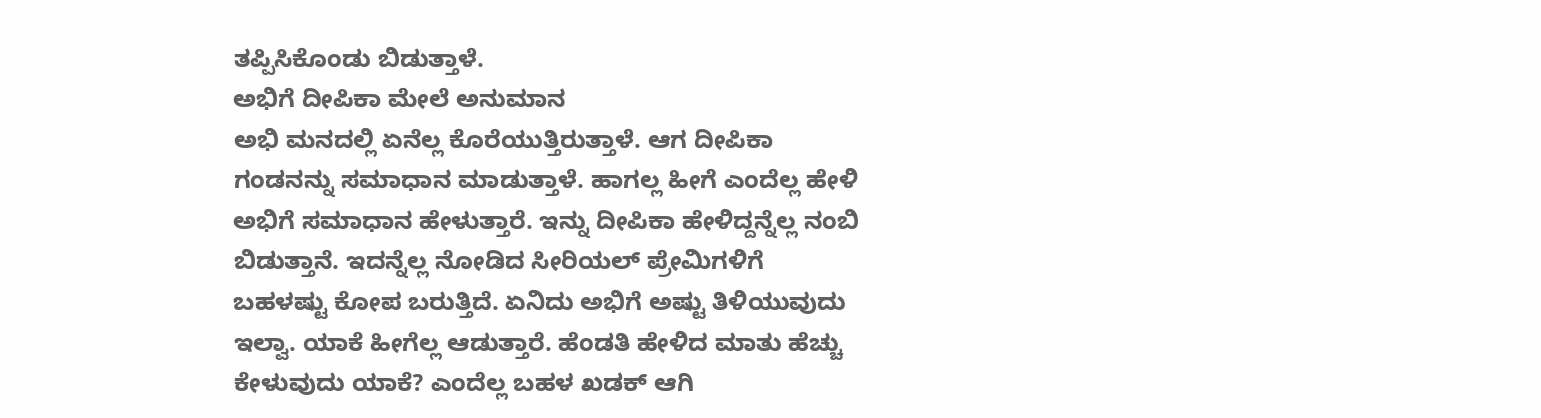ತಪ್ಪಿಸಿಕೊಂಡು ಬಿಡುತ್ತಾಳೆ.
ಅಭಿಗೆ ದೀಪಿಕಾ ಮೇಲೆ ಅನುಮಾನ
ಅಭಿ ಮನದಲ್ಲಿ ಏನೆಲ್ಲ ಕೊರೆಯುತ್ತಿರುತ್ತಾಳೆ. ಆಗ ದೀಪಿಕಾ ಗಂಡನನ್ನು ಸಮಾಧಾನ ಮಾಡುತ್ತಾಳೆ. ಹಾಗಲ್ಲ ಹೀಗೆ ಎಂದೆಲ್ಲ ಹೇಳಿ ಅಭಿಗೆ ಸಮಾಧಾನ ಹೇಳುತ್ತಾರೆ. ಇನ್ನು ದೀಪಿಕಾ ಹೇಳಿದ್ದನ್ನೆಲ್ಲ ನಂಬಿ ಬಿಡುತ್ತಾನೆ. ಇದನ್ನೆಲ್ಲ ನೋಡಿದ ಸೀರಿಯಲ್ ಪ್ರೇಮಿಗಳಿಗೆ ಬಹಳಷ್ಟು ಕೋಪ ಬರುತ್ತಿದೆ. ಏನಿದು ಅಭಿಗೆ ಅಷ್ಟು ತಿಳಿಯುವುದು ಇಲ್ವಾ. ಯಾಕೆ ಹೀಗೆಲ್ಲ ಆಡುತ್ತಾರೆ. ಹೆಂಡತಿ ಹೇಳಿದ ಮಾತು ಹೆಚ್ಚು ಕೇಳುವುದು ಯಾಕೆ? ಎಂದೆಲ್ಲ ಬಹಳ ಖಡಕ್ ಆಗಿ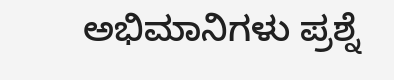ಅಭಿಮಾನಿಗಳು ಪ್ರಶ್ನೆ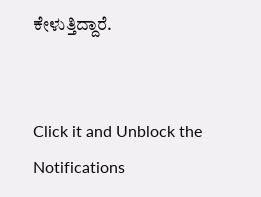ಕೇಳುತ್ತಿದ್ದಾರೆ.


Click it and Unblock the Notifications